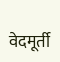वेदमूर्ती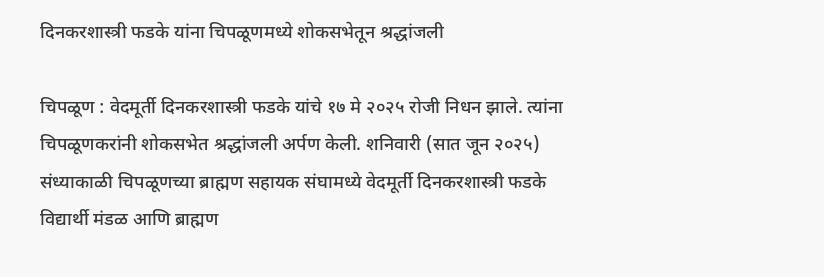दिनकरशास्त्री फडके यांना चिपळूणमध्ये शोकसभेतून श्रद्धांजली

चिपळूण : वेदमूर्ती दिनकरशास्त्री फडके यांचे १७ मे २०२५ रोजी निधन झाले. त्यांना चिपळूणकरांनी शोकसभेत श्रद्धांजली अर्पण केली. शनिवारी (सात जून २०२५) संध्याकाळी चिपळूणच्या ब्राह्मण सहायक संघामध्ये वेदमूर्ती दिनकरशास्त्री फडके विद्यार्थी मंडळ आणि ब्राह्मण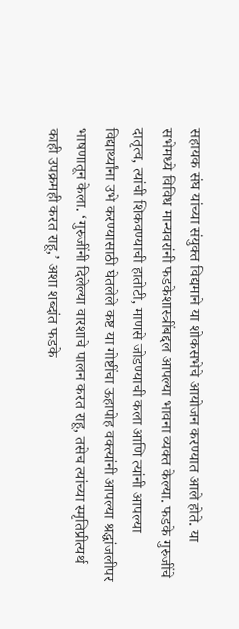सहायक संघ यांच्या संयुक्त विद्यमाने या शोकसभेचे आयोजन करण्यात आले होते. या सभेमध्ये विविध मान्यवरांनी फडकेशास्त्रींबद्दल आपल्या भावना व्यक्त केल्या. फडके गुरुजींचे दातृत्व, त्यांची शिकवण्याची हातोटी, माणसे जोडण्याची कला आणि त्यांनी आपल्या विद्यार्थ्यांना उभे करण्यासाठी घेतलेले कष्ट या गोष्टींचा ऊहापोह वक्त्यांनी आपल्या श्रद्धांजलीपर भाषणातून केला. ‘गुरुजींनी दिलेल्या वारशाचे पालन करत राहू, तसेच त्यांच्या स्मृतिप्रीत्यर्थ काही उपक्रमही करत राहू,’ अशा शब्दांत फडके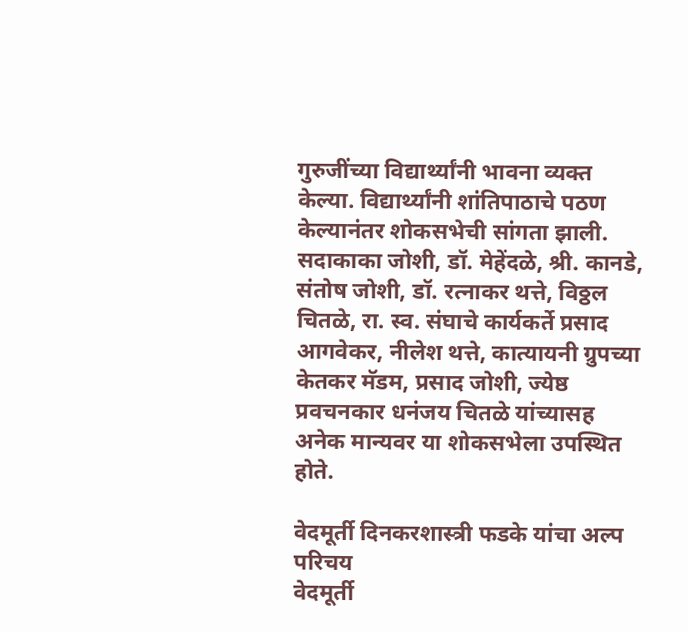गुरुजींच्या विद्यार्थ्यांनी भावना व्यक्त केल्या. विद्यार्थ्यांनी शांतिपाठाचे पठण केल्यानंतर शोकसभेची सांगता झाली.
सदाकाका जोशी, डॉ. मेहेंदळे, श्री. कानडे, संतोष जोशी, डॉ. रत्नाकर थत्ते, विठ्ठल चितळे, रा. स्व. संघाचे कार्यकर्ते प्रसाद आगवेकर, नीलेश थत्ते, कात्यायनी ग्रुपच्या केतकर मॅडम, प्रसाद जोशी, ज्येष्ठ प्रवचनकार धनंजय चितळे यांच्यासह अनेक मान्यवर या शोकसभेला उपस्थित होते.

वेदमूर्ती दिनकरशास्त्री फडके यांचा अल्प परिचय
वेदमूर्ती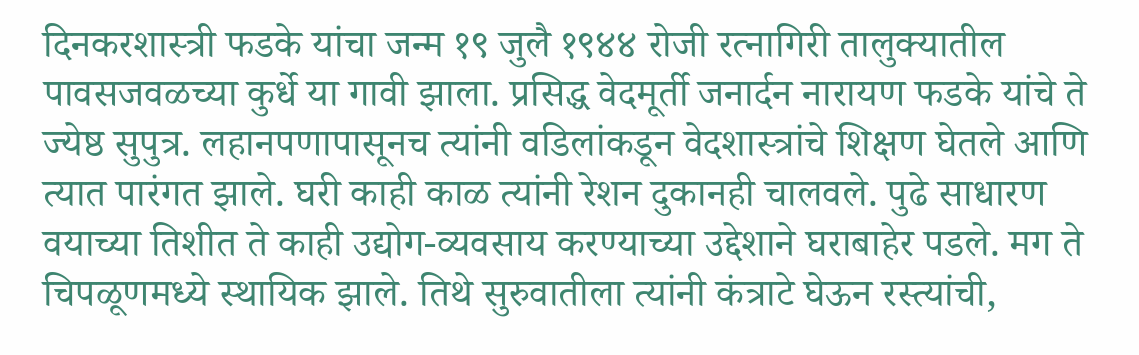दिनकरशास्त्री फडके यांचा जन्म १९ जुलै १९४४ रोजी रत्नागिरी तालुक्यातील पावसजवळच्या कुर्धे या गावी झाला. प्रसिद्ध वेदमूर्ती जनार्दन नारायण फडके यांचे ते ज्येष्ठ सुपुत्र. लहानपणापासूनच त्यांनी वडिलांकडून वेदशास्त्रांचे शिक्षण घेतले आणि त्यात पारंगत झाले. घरी काही काळ त्यांनी रेशन दुकानही चालवले. पुढे साधारण वयाच्या तिशीत ते काही उद्योग-व्यवसाय करण्याच्या उद्देशाने घराबाहेर पडले. मग ते चिपळूणमध्ये स्थायिक झाले. तिथे सुरुवातीला त्यांनी कंत्राटे घेऊन रस्त्यांची,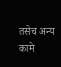तसेच अन्य कामे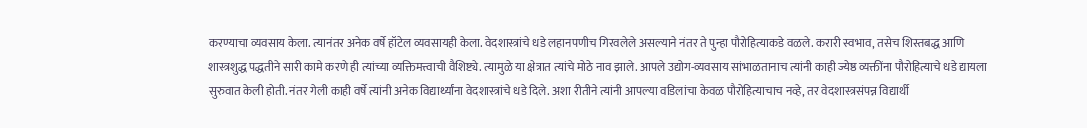करण्याचा व्यवसाय केला. त्यानंतर अनेक वर्षे हॉटेल व्यवसायही केला. वेदशास्त्रांचे धडे लहानपणीच गिरवलेले असल्याने नंतर ते पुन्हा पौरोहित्याकडे वळले. करारी स्वभाव, तसेच शिस्तबद्ध आणि शास्त्रशुद्ध पद्धतीने सारी कामे करणे ही त्यांच्या व्यक्तिमत्त्वाची वैशिष्ट्ये. त्यामुळे या क्षेत्रात त्यांचे मोठे नाव झाले. आपले उद्योग-व्यवसाय सांभाळतानाच त्यांनी काही ज्येष्ठ व्यक्तींना पौरोहित्याचे धडे द्यायला सुरुवात केली होती. नंतर गेली काही वर्षे त्यांनी अनेक विद्यार्थ्यांना वेदशास्त्रांचे धडे दिले. अशा रीतीने त्यांनी आपल्या वडिलांचा केवळ पौरोहित्याचाच नव्हे, तर वेदशास्त्रसंपन्न विद्यार्थी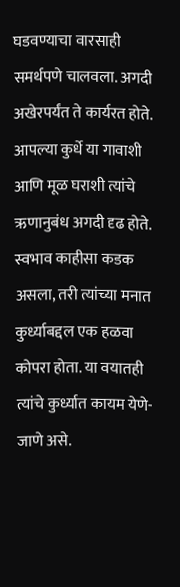घडवण्याचा वारसाही समर्थपणे चालवला. अगदी अखेरपर्यंत ते कार्यरत होते. आपल्या कुर्धे या गावाशी आणि मूळ घराशी त्यांचे ऋणानुबंध अगदी दृढ होते. स्वभाव काहीसा कडक असला, तरी त्यांच्या मनात कुर्ध्याबद्दल एक हळवा कोपरा होता. या वयातही त्यांचे कुर्ध्यात कायम येणे-जाणे असे.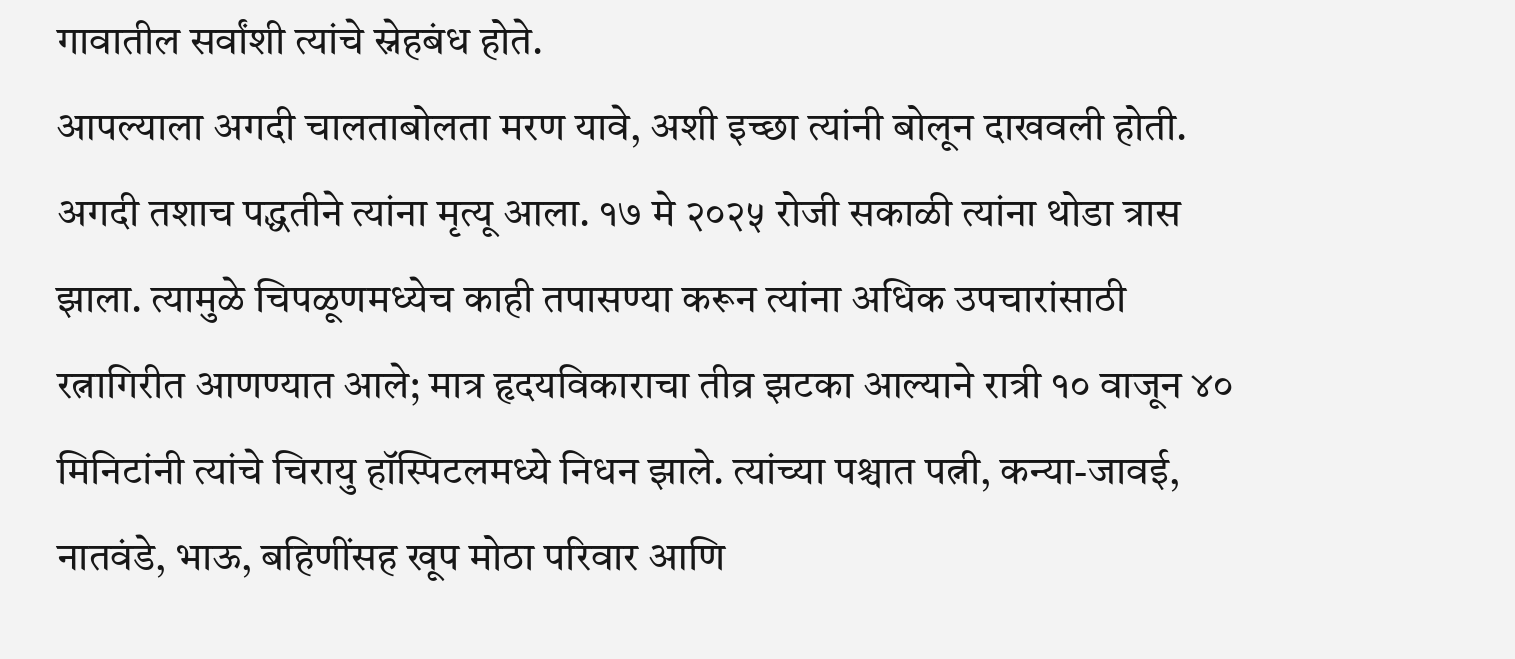गावातील सर्वांशी त्यांचे स्नेहबंध होते.
आपल्याला अगदी चालताबोलता मरण यावे, अशी इच्छा त्यांनी बोलून दाखवली होती. अगदी तशाच पद्धतीने त्यांना मृत्यू आला. १७ मे २०२५ रोजी सकाळी त्यांना थोडा त्रास झाला. त्यामुळे चिपळूणमध्येच काही तपासण्या करून त्यांना अधिक उपचारांसाठी रत्नागिरीत आणण्यात आले; मात्र हृदयविकाराचा तीव्र झटका आल्याने रात्री १० वाजून ४० मिनिटांनी त्यांचे चिरायु हॉस्पिटलमध्ये निधन झाले. त्यांच्या पश्चात पत्नी, कन्या-जावई, नातवंडे, भाऊ, बहिणींसह खूप मोठा परिवार आणि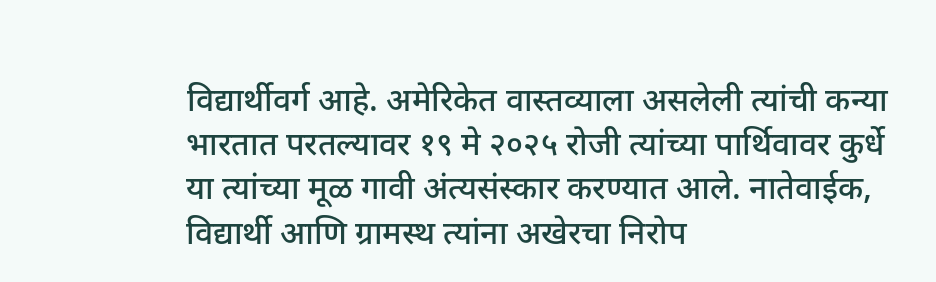विद्यार्थीवर्ग आहे. अमेरिकेत वास्तव्याला असलेली त्यांची कन्या भारतात परतल्यावर १९ मे २०२५ रोजी त्यांच्या पार्थिवावर कुर्धे या त्यांच्या मूळ गावी अंत्यसंस्कार करण्यात आले. नातेवाईक, विद्यार्थी आणि ग्रामस्थ त्यांना अखेरचा निरोप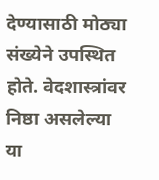देण्यासाठी मोठ्या संख्येने उपस्थित होते. वेदशास्त्रांवर निष्ठा असलेल्या या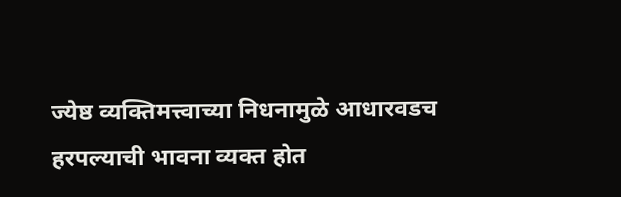ज्येष्ठ व्यक्तिमत्त्वाच्या निधनामुळे आधारवडच हरपल्याची भावना व्यक्त होत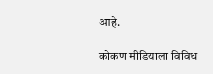आहे.

कोकण मीडियाला विविध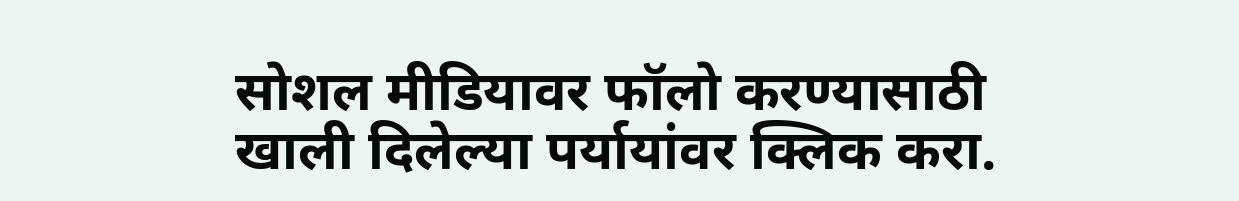सोशल मीडियावर फॉलो करण्यासाठी खाली दिलेल्या पर्यायांवर क्लिक करा.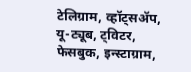टेलिग्राम, व्हॉट्सॲप, यू-ट्यूब, ट्विटर, फेसबुक, इन्स्टाग्राम,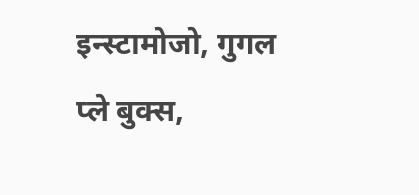इन्स्टामोजो, गुगल प्ले बुक्स,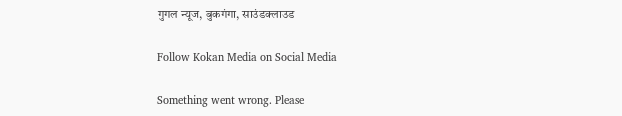गुगल न्यूज, बुकगंगा, साउंडक्लाउड

Follow Kokan Media on Social Media

Something went wrong. Please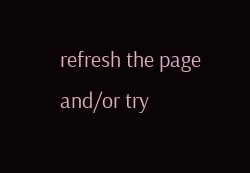refresh the page and/or try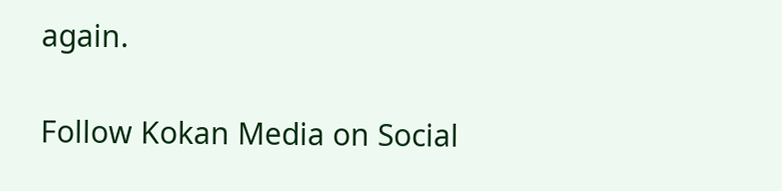again.

Follow Kokan Media on Social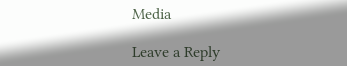Media

Leave a Reply